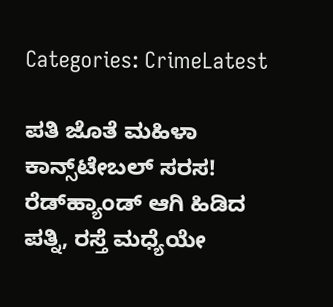Categories: CrimeLatest

ಪತಿ ಜೊತೆ ಮಹಿಳಾ ಕಾನ್ಸ್‌ಟೇಬಲ್ ಸರಸ! ರೆಡ್‌ಹ್ಯಾಂಡ್ ಆಗಿ ಹಿಡಿದ ಪತ್ನಿ, ರಸ್ತೆ ಮಧ್ಯೆಯೇ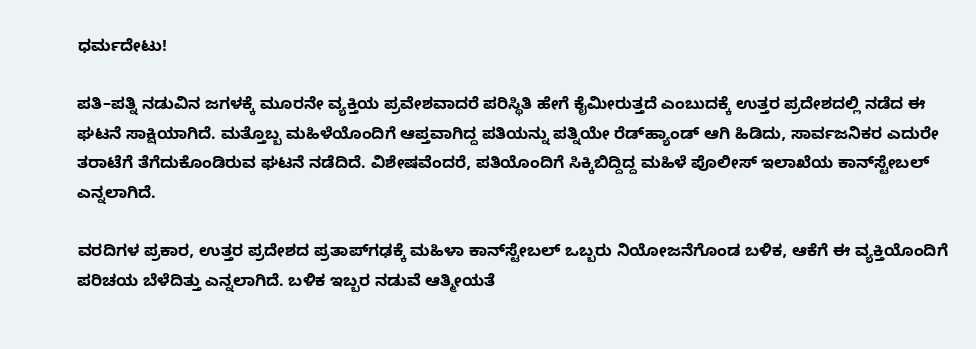ಧರ್ಮದೇಟು!

ಪತಿ–ಪತ್ನಿ ನಡುವಿನ ಜಗಳಕ್ಕೆ ಮೂರನೇ ವ್ಯಕ್ತಿಯ ಪ್ರವೇಶವಾದರೆ ಪರಿಸ್ಥಿತಿ ಹೇಗೆ ಕೈಮೀರುತ್ತದೆ ಎಂಬುದಕ್ಕೆ ಉತ್ತರ ಪ್ರದೇಶದಲ್ಲಿ ನಡೆದ ಈ ಘಟನೆ ಸಾಕ್ಷಿಯಾಗಿದೆ. ಮತ್ತೊಬ್ಬ ಮಹಿಳೆಯೊಂದಿಗೆ ಆಪ್ತವಾಗಿದ್ದ ಪತಿಯನ್ನು ಪತ್ನಿಯೇ ರೆಡ್‌ಹ್ಯಾಂಡ್ ಆಗಿ ಹಿಡಿದು, ಸಾರ್ವಜನಿಕರ ಎದುರೇ ತರಾಟೆಗೆ ತೆಗೆದುಕೊಂಡಿರುವ ಘಟನೆ ನಡೆದಿದೆ. ವಿಶೇಷವೆಂದರೆ, ಪತಿಯೊಂದಿಗೆ ಸಿಕ್ಕಿಬಿದ್ದಿದ್ದ ಮಹಿಳೆ ಪೊಲೀಸ್ ಇಲಾಖೆಯ ಕಾನ್‌ಸ್ಟೇಬಲ್ ಎನ್ನಲಾಗಿದೆ.

ವರದಿಗಳ ಪ್ರಕಾರ, ಉತ್ತರ ಪ್ರದೇಶದ ಪ್ರತಾಪ್‌ಗಢಕ್ಕೆ ಮಹಿಳಾ ಕಾನ್‌ಸ್ಟೇಬಲ್ ಒಬ್ಬರು ನಿಯೋಜನೆಗೊಂಡ ಬಳಿಕ, ಆಕೆಗೆ ಈ ವ್ಯಕ್ತಿಯೊಂದಿಗೆ ಪರಿಚಯ ಬೆಳೆದಿತ್ತು ಎನ್ನಲಾಗಿದೆ. ಬಳಿಕ ಇಬ್ಬರ ನಡುವೆ ಆತ್ಮೀಯತೆ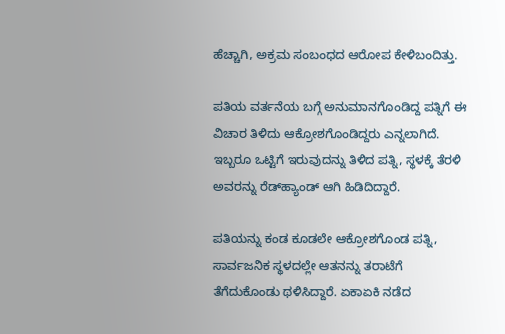ಹೆಚ್ಚಾಗಿ, ಅಕ್ರಮ ಸಂಬಂಧದ ಆರೋಪ ಕೇಳಿಬಂದಿತ್ತು.

ಪತಿಯ ವರ್ತನೆಯ ಬಗ್ಗೆ ಅನುಮಾನಗೊಂಡಿದ್ದ ಪತ್ನಿಗೆ ಈ ವಿಚಾರ ತಿಳಿದು ಆಕ್ರೋಶಗೊಂಡಿದ್ದರು ಎನ್ನಲಾಗಿದೆ. ಇಬ್ಬರೂ ಒಟ್ಟಿಗೆ ಇರುವುದನ್ನು ತಿಳಿದ ಪತ್ನಿ, ಸ್ಥಳಕ್ಕೆ ತೆರಳಿ ಅವರನ್ನು ರೆಡ್‌ಹ್ಯಾಂಡ್ ಆಗಿ ಹಿಡಿದಿದ್ದಾರೆ.

ಪತಿಯನ್ನು ಕಂಡ ಕೂಡಲೇ ಆಕ್ರೋಶಗೊಂಡ ಪತ್ನಿ, ಸಾರ್ವಜನಿಕ ಸ್ಥಳದಲ್ಲೇ ಆತನನ್ನು ತರಾಟೆಗೆ ತೆಗೆದುಕೊಂಡು ಥಳಿಸಿದ್ದಾರೆ. ಏಕಾಏಕಿ ನಡೆದ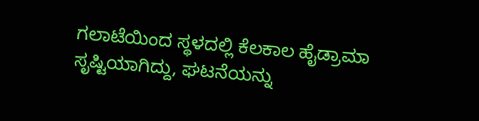ಗಲಾಟೆಯಿಂದ ಸ್ಥಳದಲ್ಲಿ ಕೆಲಕಾಲ ಹೈಡ್ರಾಮಾ ಸೃಷ್ಟಿಯಾಗಿದ್ದು, ಘಟನೆಯನ್ನು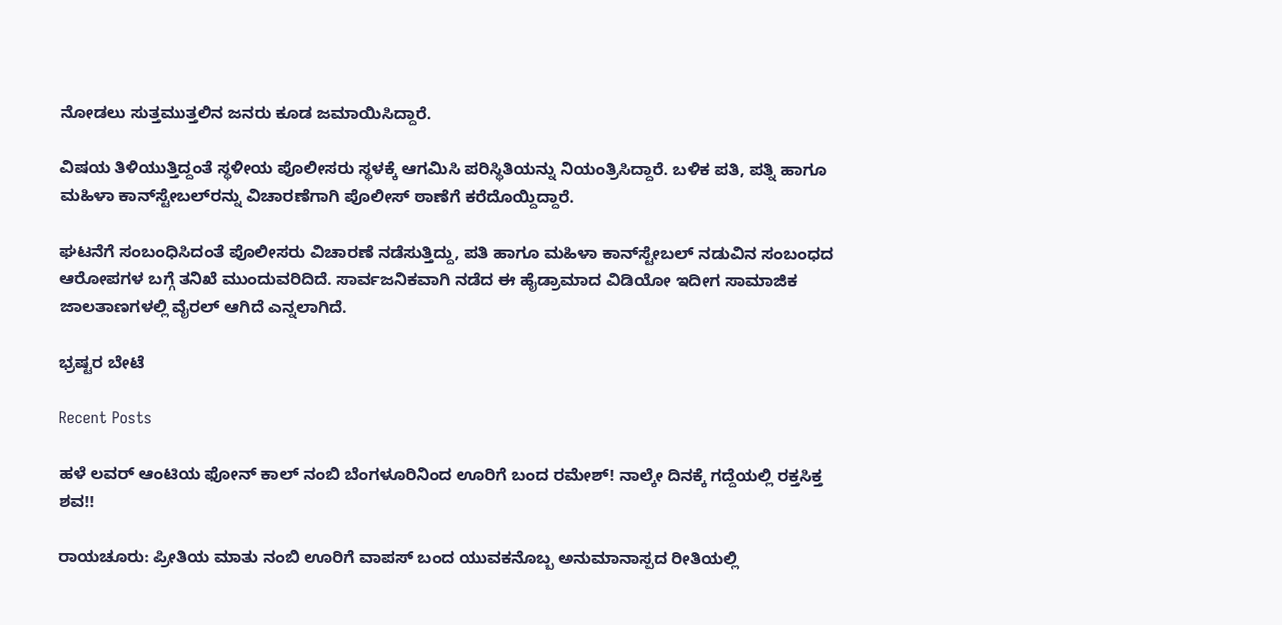ನೋಡಲು ಸುತ್ತಮುತ್ತಲಿನ ಜನರು ಕೂಡ ಜಮಾಯಿಸಿದ್ದಾರೆ.

ವಿಷಯ ತಿಳಿಯುತ್ತಿದ್ದಂತೆ ಸ್ಥಳೀಯ ಪೊಲೀಸರು ಸ್ಥಳಕ್ಕೆ ಆಗಮಿಸಿ ಪರಿಸ್ಥಿತಿಯನ್ನು ನಿಯಂತ್ರಿಸಿದ್ದಾರೆ. ಬಳಿಕ ಪತಿ, ಪತ್ನಿ ಹಾಗೂ ಮಹಿಳಾ ಕಾನ್‌ಸ್ಟೇಬಲ್‌ರನ್ನು ವಿಚಾರಣೆಗಾಗಿ ಪೊಲೀಸ್ ಠಾಣೆಗೆ ಕರೆದೊಯ್ದಿದ್ದಾರೆ.

ಘಟನೆಗೆ ಸಂಬಂಧಿಸಿದಂತೆ ಪೊಲೀಸರು ವಿಚಾರಣೆ ನಡೆಸುತ್ತಿದ್ದು, ಪತಿ ಹಾಗೂ ಮಹಿಳಾ ಕಾನ್‌ಸ್ಟೇಬಲ್ ನಡುವಿನ ಸಂಬಂಧದ ಆರೋಪಗಳ ಬಗ್ಗೆ ತನಿಖೆ ಮುಂದುವರಿದಿದೆ. ಸಾರ್ವಜನಿಕವಾಗಿ ನಡೆದ ಈ ಹೈಡ್ರಾಮಾದ ವಿಡಿಯೋ ಇದೀಗ ಸಾಮಾಜಿಕ ಜಾಲತಾಣಗಳಲ್ಲಿ ವೈರಲ್ ಆಗಿದೆ ಎನ್ನಲಾಗಿದೆ.

ಭ್ರಷ್ಟರ ಬೇಟೆ

Recent Posts

ಹಳೆ ಲವರ್ ಆಂಟಿಯ ಫೋನ್ ಕಾಲ್ ನಂಬಿ ಬೆಂಗಳೂರಿನಿಂದ ಊರಿಗೆ ಬಂದ ರಮೇಶ್‌! ನಾಲ್ಕೇ ದಿನಕ್ಕೆ ಗದ್ದೆಯಲ್ಲಿ ರಕ್ತಸಿಕ್ತ ಶವ!!

ರಾಯಚೂರು: ಪ್ರೀತಿಯ ಮಾತು ನಂಬಿ ಊರಿಗೆ ವಾಪಸ್ ಬಂದ ಯುವಕನೊಬ್ಬ ಅನುಮಾನಾಸ್ಪದ ರೀತಿಯಲ್ಲಿ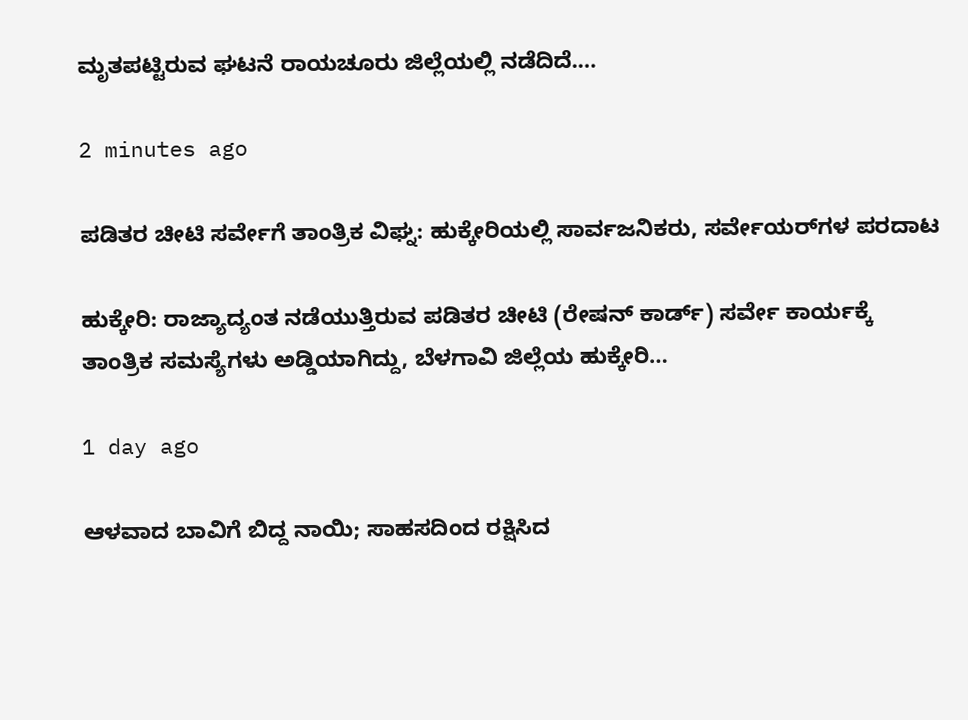ಮೃತಪಟ್ಟಿರುವ ಘಟನೆ ರಾಯಚೂರು ಜಿಲ್ಲೆಯಲ್ಲಿ ನಡೆದಿದೆ.…

2 minutes ago

ಪಡಿತರ ಚೀಟಿ ಸರ್ವೇಗೆ ತಾಂತ್ರಿಕ ವಿಘ್ನ: ಹುಕ್ಕೇರಿಯಲ್ಲಿ ಸಾರ್ವಜನಿಕರು, ಸರ್ವೇಯರ್‌ಗಳ ಪರದಾಟ

ಹುಕ್ಕೇರಿ: ರಾಜ್ಯಾದ್ಯಂತ ನಡೆಯುತ್ತಿರುವ ಪಡಿತರ ಚೀಟಿ (ರೇಷನ್ ಕಾರ್ಡ್) ಸರ್ವೇ ಕಾರ್ಯಕ್ಕೆ ತಾಂತ್ರಿಕ ಸಮಸ್ಯೆಗಳು ಅಡ್ಡಿಯಾಗಿದ್ದು, ಬೆಳಗಾವಿ ಜಿಲ್ಲೆಯ ಹುಕ್ಕೇರಿ…

1 day ago

ಆಳವಾದ ಬಾವಿಗೆ ಬಿದ್ದ ನಾಯಿ; ಸಾಹಸದಿಂದ ರಕ್ಷಿಸಿದ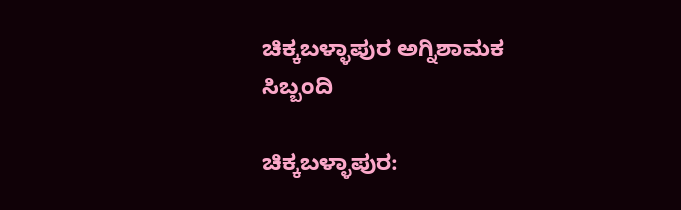ಚಿಕ್ಕಬಳ್ಳಾಪುರ ಅಗ್ನಿಶಾಮಕ ಸಿಬ್ಬಂದಿ

ಚಿಕ್ಕಬಳ್ಳಾಪುರ: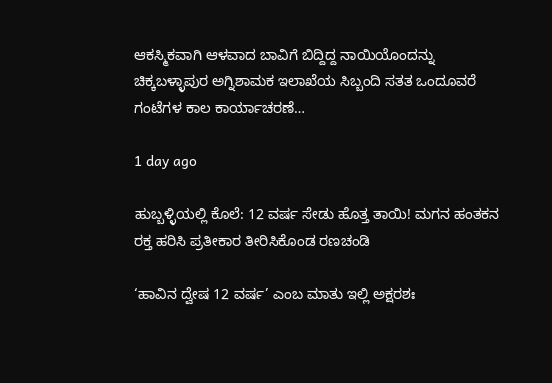ಆಕಸ್ಮಿಕವಾಗಿ ಆಳವಾದ ಬಾವಿಗೆ ಬಿದ್ದಿದ್ದ ನಾಯಿಯೊಂದನ್ನು ಚಿಕ್ಕಬಳ್ಳಾಪುರ ಅಗ್ನಿಶಾಮಕ ಇಲಾಖೆಯ ಸಿಬ್ಬಂದಿ ಸತತ ಒಂದೂವರೆ ಗಂಟೆಗಳ ಕಾಲ ಕಾರ್ಯಾಚರಣೆ…

1 day ago

ಹುಬ್ಬಳ್ಳಿಯಲ್ಲಿ ಕೊಲೆ: 12 ವರ್ಷ ಸೇಡು ಹೊತ್ತ ತಾಯಿ! ಮಗನ ಹಂತಕನ ರಕ್ತ ಹರಿಸಿ ಪ್ರತೀಕಾರ ತೀರಿಸಿಕೊಂಡ ರಣಚಂಡಿ

‘ಹಾವಿನ ದ್ವೇಷ 12 ವರ್ಷ’ ಎಂಬ ಮಾತು ಇಲ್ಲಿ ಅಕ್ಷರಶಃ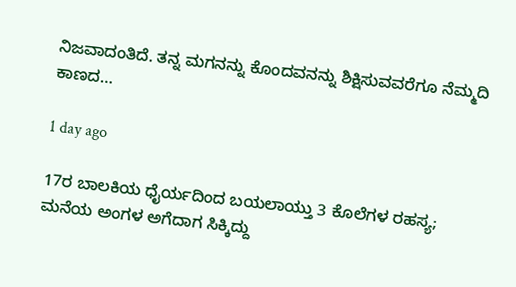ನಿಜವಾದಂತಿದೆ. ತನ್ನ ಮಗನನ್ನು ಕೊಂದವನನ್ನು ಶಿಕ್ಷಿಸುವವರೆಗೂ ನೆಮ್ಮದಿ ಕಾಣದ…

1 day ago

17ರ ಬಾಲಕಿಯ ಧೈರ್ಯದಿಂದ ಬಯಲಾಯ್ತು 3 ಕೊಲೆಗಳ ರಹಸ್ಯ; ಮನೆಯ ಅಂಗಳ ಅಗೆದಾಗ ಸಿಕ್ಕಿದ್ದು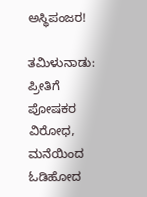ಅಸ್ಥಿಪಂಜರ!

ತಮಿಳುನಾಡು: ಪ್ರೀತಿಗೆ ಪೋಷಕರ ವಿರೋಧ, ಮನೆಯಿಂದ ಓಡಿಹೋದ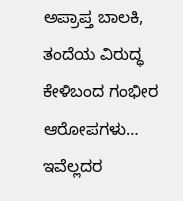ಅಪ್ರಾಪ್ತ ಬಾಲಕಿ, ತಂದೆಯ ವಿರುದ್ಧ ಕೇಳಿಬಂದ ಗಂಭೀರ ಆರೋಪಗಳು… ಇವೆಲ್ಲದರ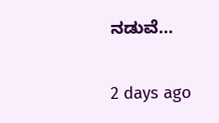ನಡುವೆ…

2 days ago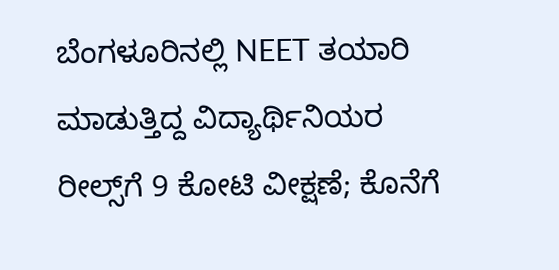ಬೆಂಗಳೂರಿನಲ್ಲಿ NEET ತಯಾರಿ ಮಾಡುತ್ತಿದ್ದ ವಿದ್ಯಾರ್ಥಿನಿಯರ ರೀಲ್ಸ್‌ಗೆ 9 ಕೋಟಿ ವೀಕ್ಷಣೆ; ಕೊನೆಗೆ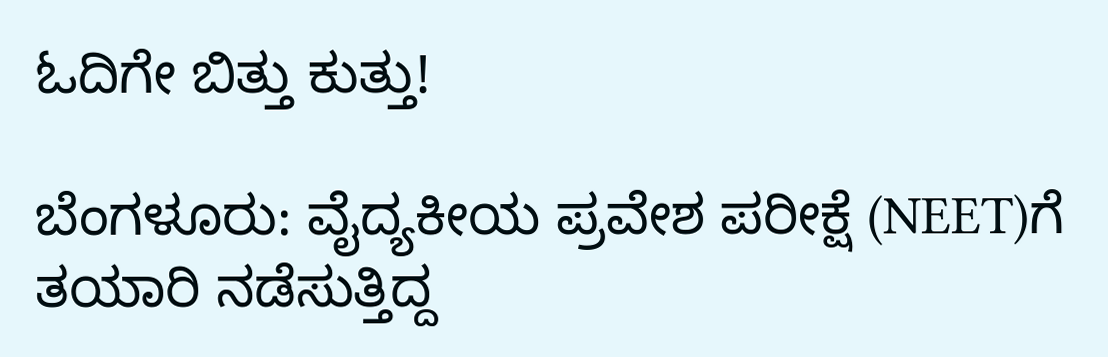ಓದಿಗೇ ಬಿತ್ತು ಕುತ್ತು!

ಬೆಂಗಳೂರು: ವೈದ್ಯಕೀಯ ಪ್ರವೇಶ ಪರೀಕ್ಷೆ (NEET)ಗೆ ತಯಾರಿ ನಡೆಸುತ್ತಿದ್ದ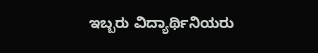ಇಬ್ಬರು ವಿದ್ಯಾರ್ಥಿನಿಯರು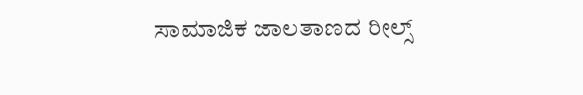ಸಾಮಾಜಿಕ ಜಾಲತಾಣದ ರೀಲ್ಸ್‌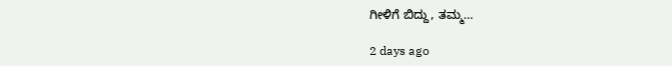ಗೀಳಿಗೆ ಬಿದ್ದು, ತಮ್ಮ…

2 days ago